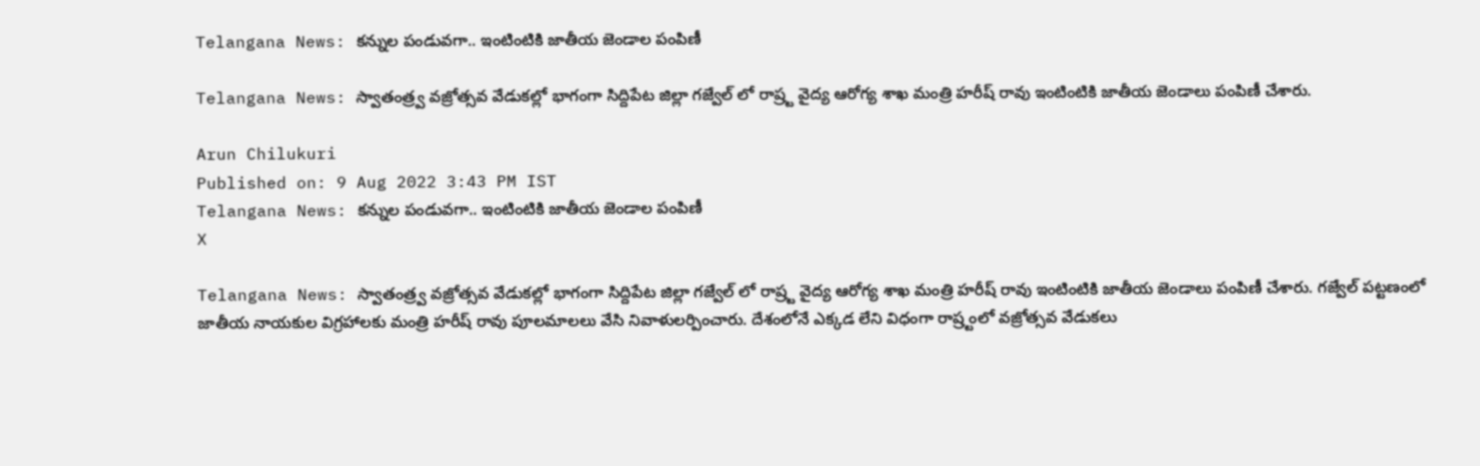Telangana News: కన్నుల పండువగా.. ఇంటింటికి జాతీయ జెండాల పంపిణీ

Telangana News: స్వాతంత్ర్వ వజ్రోత్సవ వేడుకల్లో భాగంగా సిద్దిపేట జిల్లా గజ్వేల్ లో రాష్ర్ట వైద్య ఆరోగ్య శాఖ మంత్రి హరీష్ రావు ఇంటింటికి జాతీయ జెండాలు పంపిణీ చేశారు.

Arun Chilukuri
Published on: 9 Aug 2022 3:43 PM IST
Telangana News: కన్నుల పండువగా.. ఇంటింటికి జాతీయ జెండాల పంపిణీ
X

Telangana News: స్వాతంత్ర్వ వజ్రోత్సవ వేడుకల్లో భాగంగా సిద్దిపేట జిల్లా గజ్వేల్ లో రాష్ర్ట వైద్య ఆరోగ్య శాఖ మంత్రి హరీష్ రావు ఇంటింటికి జాతీయ జెండాలు పంపిణీ చేశారు. గజ్వేల్ పట్టణంలో జాతీయ నాయకుల విగ్రహాలకు మంత్రి హరీష్ రావు పూలమాలలు వేసి నివాళులర్పించారు. దేశంలోనే ఎక్కడ లేని విధంగా రాష్ర్టంలో వజ్రోత్సవ వేడుకలు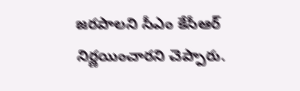జరపాలని సీఎం కేసీఆర్ నిర్ణయించారని చెప్పారు.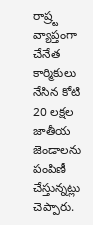రాష్ర్ట వ్యాప్తంగా చేనేత కార్మికులు నేసిన కోటి 20 లక్షల జాతీయ జెండాలను పంపిణీ చేస్తున్నట్లు చెప్పారు.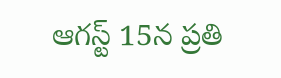ఆగస్ట్ 15న ప్రతి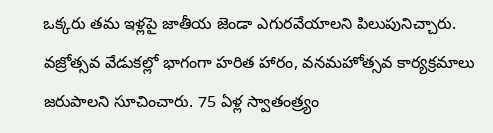ఒక్కరు తమ ఇళ్లపై జాతీయ జెండా ఎగురవేయాలని పిలుపునిచ్చారు. వజ్రోత్సవ వేడుకల్లో భాగంగా హరిత హారం, వనమహోత్సవ కార్యక్రమాలు జరుపాలని సూచించారు. 75 ఏళ్ల స్వాతంత్ర్యం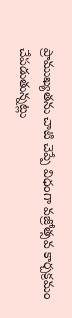ప్రాముఖ్యతను చాటి చెప్పే విధంగా వజ్రోత్సవ కార్చక్రమం చేపడుతున్నట్లు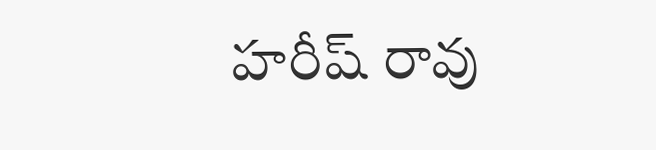హరీష్ రావు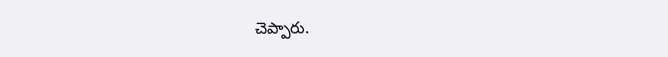చెప్పారు.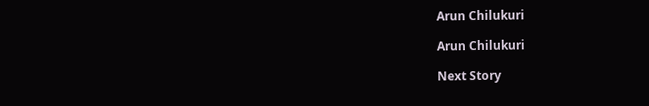Arun Chilukuri

Arun Chilukuri

Next Story